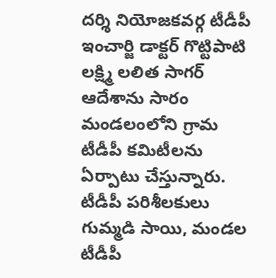దర్శి నియోజకవర్గ టీడీపీ ఇంచార్జి డాక్టర్ గొట్టిపాటి లక్ష్మి లలిత సాగర్ ఆదేశాను సారం మండలంలోని గ్రామ టీడీపీ కమిటీలను ఏర్పాటు చేస్తున్నారు. టీడీపీ పరిశీలకులు గుమ్మడి సాయి, మండల టీడీపీ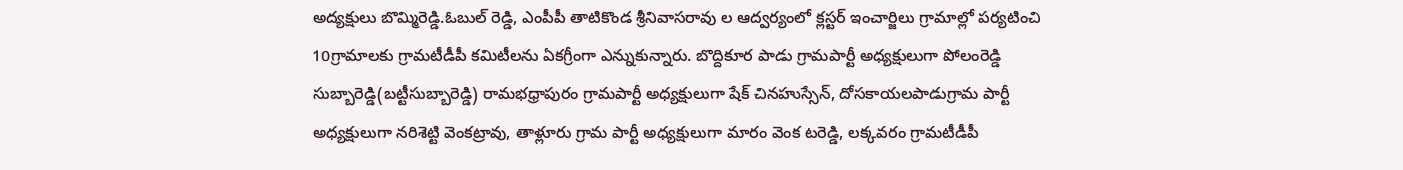అద్యక్షులు బొమ్మిరెడ్డి.ఓబుల్ రెడ్డి, ఎంపీపీ తాటికొండ శ్రీనివాసరావు ల ఆద్వర్యంలో క్లస్టర్ ఇంచార్జిలు గ్రామాల్లో పర్యటించి 10గ్రామాలకు గ్రామటీడీపీ కమిటీలను ఏకగ్రీంగా ఎన్నుకున్నారు. బొద్దికూర పాడు గ్రామపార్టీ అధ్యక్షులుగా పోలంరెడ్డి సుబ్బారెడ్డి(బట్టీసుబ్బారెడ్డి) రామభధ్రాపురం గ్రామపార్టీ అధ్యక్షులుగా షేక్ చినహుస్సేన్, దోసకాయలపాడుగ్రామ పార్టీ అధ్యక్షులుగా నరిశెట్టి వెంకట్రావు, తాళ్లూరు గ్రామ పార్టీ అధ్యక్షులుగా మారం వెంక టరెడ్డి, లక్కవరం గ్రామటీడీపీ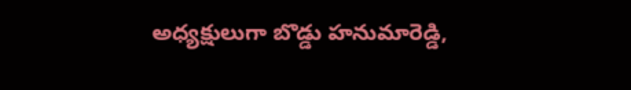అధ్యక్షులుగా బొడ్డు హనుమారెడ్డి,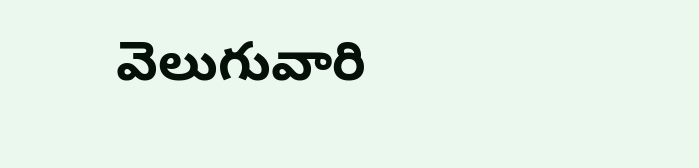వెలుగువారి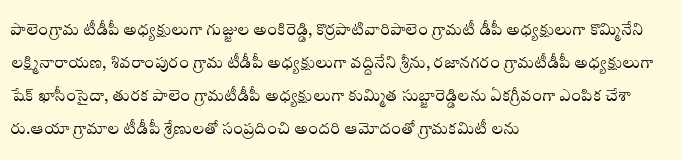పాలెంగ్రామ టీడీపీ అధ్యక్షులుగా గుజ్జుల అంకిరెడ్డి, కొర్రపాటివారిపాలెం గ్రామటీ డీపీ అధ్యక్షులుగా కొమ్మినేని లక్ష్మినారాయణ, శివరాంపురం గ్రామ టీడీపీ అధ్యక్షులుగా వద్దినేని శ్రీను, రజానగరం గ్రామటీడీపీ అధ్యక్షులుగా షేక్ ఖాసీంసైదా, తురక పాలెం గ్రామటీడీపీ అధ్యక్షులుగా కుమ్మిత సుబ్జారెడ్డిలను ఏకగ్రీవంగా ఎంపిక చేశా రు.ఆయా గ్రామాల టీడీపీ శ్రేణులతో సంప్రదించి అందరి ఆమోదంతో గ్రామకమిటీ లను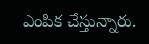ఎంపిక చేస్తున్నారు.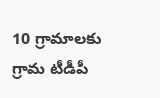10 గ్రామాలకు గ్రామ టీడీపీ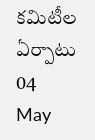కమిటీల ఏర్పాటు
04
May